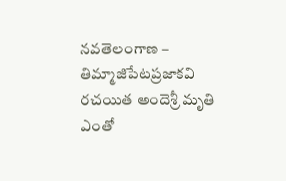నవతెలంగాణ – తిమ్మాజిపేటప్రజాకవి రచయిత అందెశ్రీ మృతి ఎంతో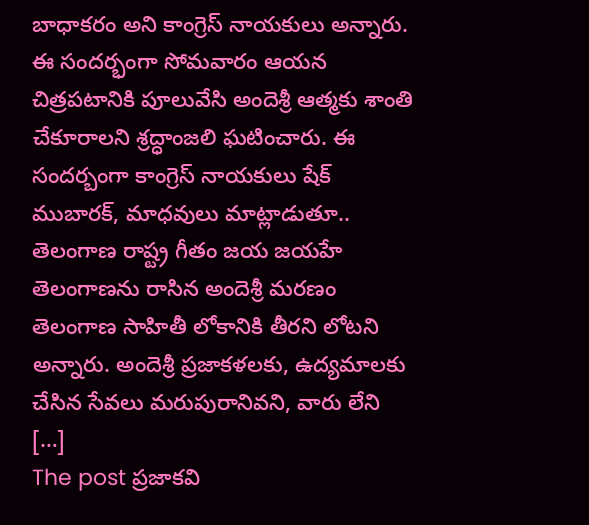బాధాకరం అని కాంగ్రెస్ నాయకులు అన్నారు. ఈ సందర్భంగా సోమవారం ఆయన చిత్రపటానికి పూలువేసి అందెశ్రీ ఆత్మకు శాంతి చేకూరాలని శ్రద్ధాంజలి ఘటించారు. ఈ సందర్బంగా కాంగ్రెస్ నాయకులు షేక్ ముబారక్, మాధవులు మాట్లాడుతూ.. తెలంగాణ రాష్ట్ర గీతం జయ జయహే తెలంగాణను రాసిన అందెశ్రీ మరణం తెలంగాణ సాహితీ లోకానికి తీరని లోటని అన్నారు. అందెశ్రీ ప్రజాకళలకు, ఉద్యమాలకు చేసిన సేవలు మరుపురానివని, వారు లేని […]
The post ప్రజాకవి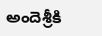అందెశ్రీకి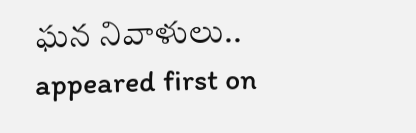ఘన నివాళులు.. appeared first on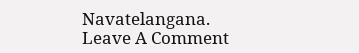Navatelangana.
Leave A Comment